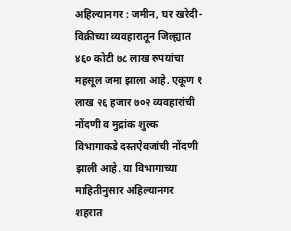अहिल्यानगर : जमीन, घर खरेदी-विक्रीच्या व्यवहारातून जिल्ह्यात ४६० कोटी ७८ लाख रुपयांचा महसूल जमा झाला आहे. एकूण १ लाख २६ हजार ७०२ व्यवहारांची नोंदणी व मुद्रांक शुल्क विभागाकडे दस्तऐवजांची नोंदणी झाली आहे. या विभागाच्या माहितीनुसार अहिल्यानगर शहरात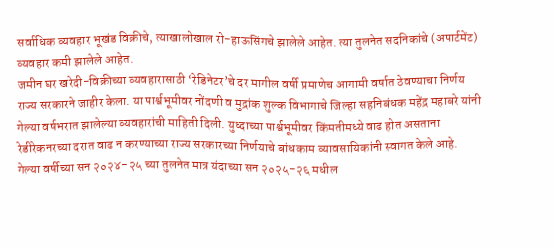सर्वाधिक व्यवहार भूखंड विक्रीचे, त्याखालोखाल रो-हाऊसिंगचे झालेले आहेत. त्या तुलनेत सदनिकांचे (अपार्टमेंट) व्यवहार कमी झालेले आहेत.
जमीन घर खरेदी-विक्रीच्या व्यवहारासाठी ‘रेडिनेटर’चे दर मागील वर्षी प्रमाणेच आगामी वर्षात ठेवण्याचा निर्णय राज्य सरकारने जाहीर केला. या पार्श्वभूमीवर नोंदणी व मुद्रांक शुल्क विभागाचे जिल्हा सहनिबंधक महेंद्र महाबरे यांनी गेल्या वर्षभरात झालेल्या व्यवहारांची माहिती दिली. युध्दाच्या पार्श्वभूमीवर किंमतीमध्ये वाढ होत असताना रेडीरेकनरच्या दरात वाढ न करण्याच्या राज्य सरकारच्या निर्णयाचे बांधकाम व्यावसायिकांनी स्वागत केले आहे.
गेल्या वर्षीच्या सन २०२४-२५ च्या तुलनेत मात्र यंदाच्या सन २०२५-२६ मधील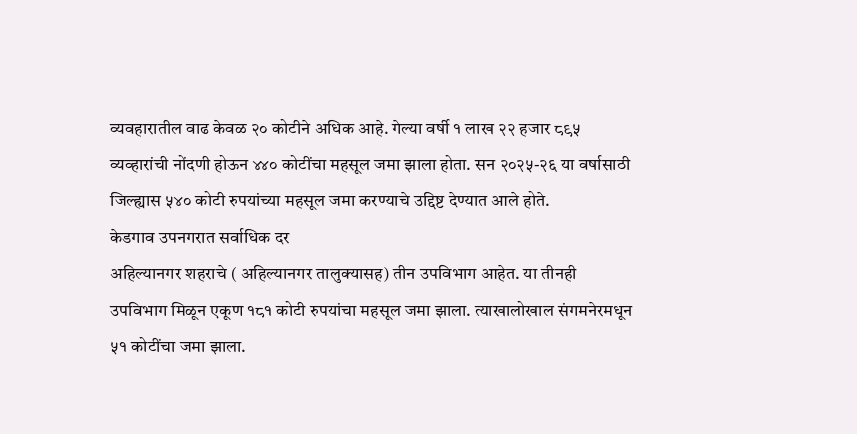व्यवहारातील वाढ केवळ २० कोटीने अधिक आहे. गेल्या वर्षी १ लाख २२ हजार ८९५ व्यव्हारांची नोंदणी होऊन ४४० कोटींचा महसूल जमा झाला होता. सन २०२५-२६ या वर्षासाठी जिल्ह्यास ५४० कोटी रुपयांच्या महसूल जमा करण्याचे उद्दिष्ट देण्यात आले होते.
केडगाव उपनगरात सर्वाधिक दर
अहिल्यानगर शहराचे ( अहिल्यानगर तालुक्यासह) तीन उपविभाग आहेत. या तीनही उपविभाग मिळून एकूण १८१ कोटी रुपयांचा महसूल जमा झाला. त्याखालोखाल संगमनेरमधून ५१ कोटींचा जमा झाला.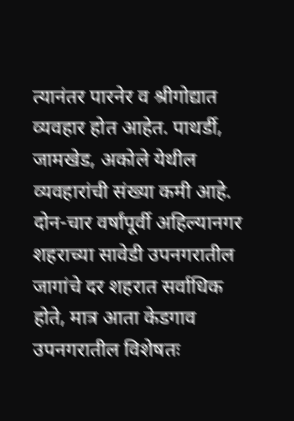त्यानंतर पारनेर व श्रीगोद्यात व्यवहार होत आहेत. पाथर्डी, जामखेड, अकोले येथील व्यवहारांची संख्या कमी आहे. दोन-चार वर्षांपूर्वी अहिल्यानगर शहराच्या सावेडी उपनगरातील जागांचे दर शहरात सर्वाधिक होते, मात्र आता केडगाव उपनगरातील विशेषतः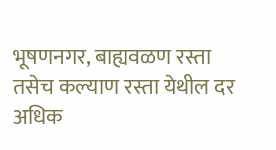भूषणनगर, बाह्यवळण रस्ता तसेच कल्याण रस्ता येथील दर अधिक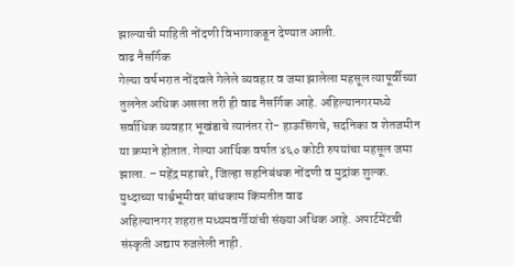झाल्याची माहिती नोंदणी विभागाकडून देण्यात आली.
वाढ नैसर्गिक
गेल्या वर्षभरात नोंदवले गेलेले व्यवहार व जमा झालेला महसूल त्यापूर्वीच्या तुलनेत अधिक असला तरी ही वाढ नैसर्गिक आहे. अहिल्यानगरमध्ये सर्वाधिक व्यवहार भूखंडाचे त्यानंतर रो- हाऊसिंगचे, सदनिका व शेतजमीन या क्रमाने होतात. गेल्या आर्थिक वर्षात ४६० कोटी रुपयांचा महसूल जमा झाला. – महेंद्र महाबरे, जिल्हा सहनिबंधक नोंदणी व मुद्रांक शुल्क.
युध्दाच्या पार्श्वभूमीवर बांधकाम किंमतीत वाढ
अहिल्यानगर शहरात मध्यमवर्गीयांची संख्या अधिक आहे. अपार्टमेंटची संस्कृती अद्याप रुजलेली नाही.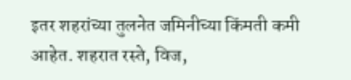इतर शहरांच्या तुलनेत जमिनीच्या किंमती कमी आहेत. शहरात रस्ते, विज,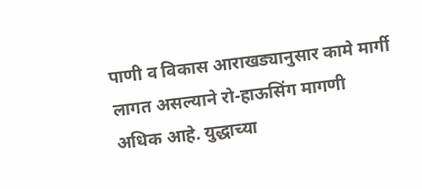पाणी व विकास आराखड्यानुसार कामे मार्गी लागत असल्याने रो-हाऊसिंग मागणी अधिक आहे. युद्धाच्या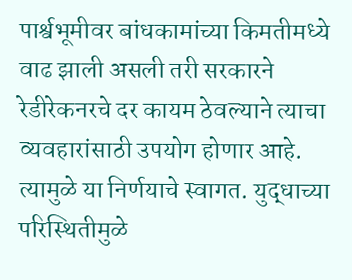पार्श्वभूमीवर बांधकामांच्या किमतीमध्ये वाढ झाली असली तरी सरकारने रेडीरेकनरचे दर कायम ठेवल्याने त्याचा व्यवहारांसाठी उपयोग होणार आहे. त्यामुळे या निर्णयाचे स्वागत. युद्धाच्या परिस्थितीमुळे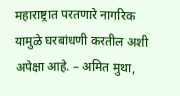महाराष्ट्रात परतणारे नागरिक यामुळे घरबांधणी करतील अशी अपेक्षा आहे. – अमित मुथा,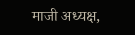माजी अध्यक्ष,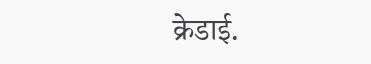क्रेडाई.